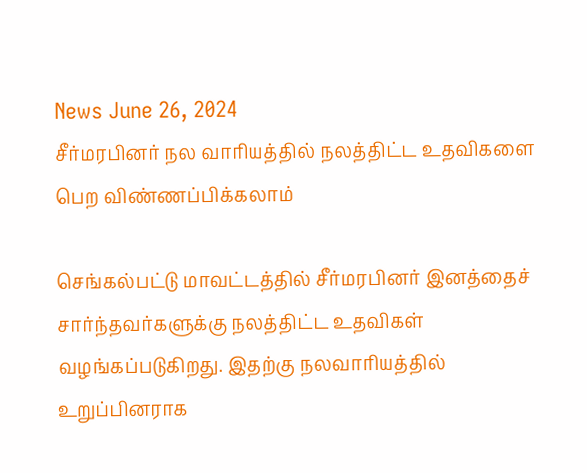News June 26, 2024
சீர்மரபினர் நல வாரியத்தில் நலத்திட்ட உதவிகளை பெற விண்ணப்பிக்கலாம்

செங்கல்பட்டு மாவட்டத்தில் சீர்மரபினர் இனத்தைச் சார்ந்தவர்களுக்கு நலத்திட்ட உதவிகள் வழங்கப்படுகிறது. இதற்கு நலவாரியத்தில் உறுப்பினராக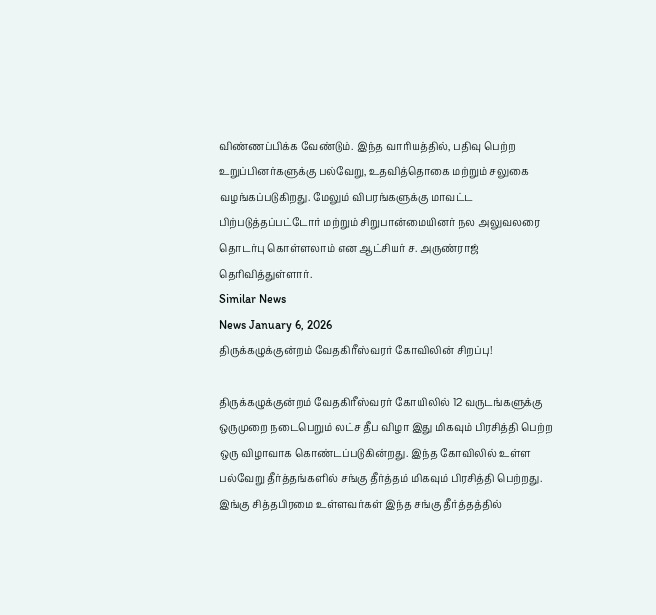விண்ணப்பிக்க வேண்டும். இந்த வாரியத்தில், பதிவு பெற்ற உறுப்பினர்களுக்கு பல்வேறு, உதவித்தொகை மற்றும் சலுகை வழங்கப்படுகிறது. மேலும் விபரங்களுக்கு மாவட்ட பிற்படுத்தப்பட்டோர் மற்றும் சிறுபான்மையினர் நல அலுவலரை தொடர்பு கொள்ளலாம் என ஆட்சியர் ச. அருண்ராஜ் தெரிவித்துள்ளார்.
Similar News
News January 6, 2026
திருக்கழுக்குன்றம் வேதகிரீஸ்வரர் கோவிலின் சிறப்பு!

திருக்கழுக்குன்றம் வேதகிரீஸ்வரர் கோயிலில் 12 வருடங்களுக்கு ஒருமுறை நடைபெறும் லட்ச தீப விழா இது மிகவும் பிரசித்தி பெற்ற ஒரு விழாவாக கொண்டப்படுகின்றது. இந்த கோவிலில் உள்ள பல்வேறு தீர்த்தங்களில் சங்கு தீர்த்தம் மிகவும் பிரசித்தி பெற்றது. இங்கு சித்தபிரமை உள்ளவர்கள் இந்த சங்கு தீர்த்தத்தில்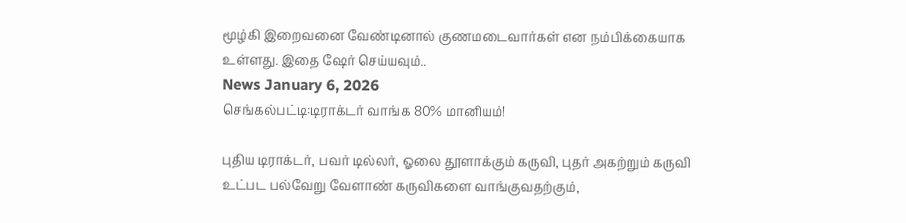மூழ்கி இறைவனை வேண்டினால் குணமடைவார்கள் என நம்பிக்கையாக உள்ளது. இதை ஷேர் செய்யவும்..
News January 6, 2026
செங்கல்பட்டி:டிராக்டர் வாங்க 80% மானியம்!

புதிய டிராக்டர், பவர் டில்லர், ஓலை தூளாக்கும் கருவி, புதர் அகற்றும் கருவி உட்பட பல்வேறு வேளாண் கருவிகளை வாங்குவதற்கும்,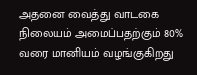அதனை வைத்து வாடகை நிலையம் அமைப்பதற்கும் 80% வரை மானியம் வழங்குகிறது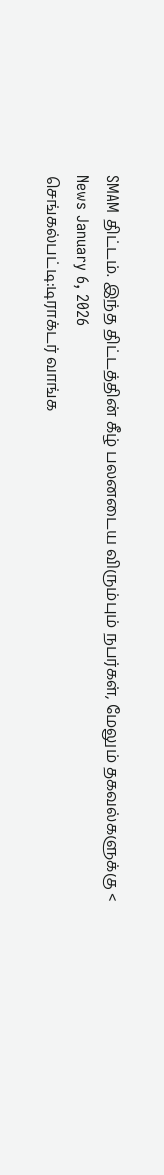SMAM திட்டம். இந்த திட்டத்தின் கீழ் பலனடைய விரும்பும் நபர்கள், மேலும் தகவல்களுக்கு <
News January 6, 2026
செங்கல்பட்டி:டிராக்டர் வாங்க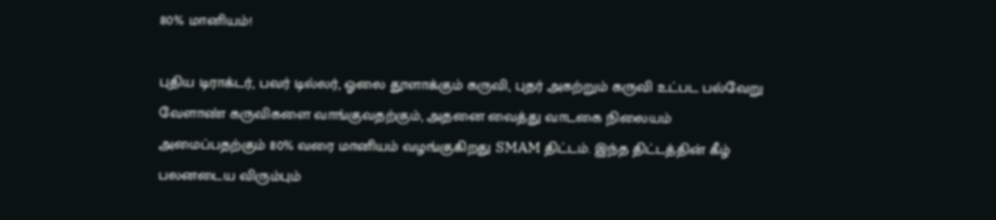80% மானியம்!

புதிய டிராக்டர், பவர் டில்லர், ஓலை தூளாக்கும் கருவி, புதர் அகற்றும் கருவி உட்பட பல்வேறு வேளாண் கருவிகளை வாங்குவதற்கும், அதனை வைத்து வாடகை நிலையம் அமைப்பதற்கும் 80% வரை மானியம் வழங்குகிறது SMAM திட்டம். இந்த திட்டத்தின் கீழ் பலனடைய விரும்பும்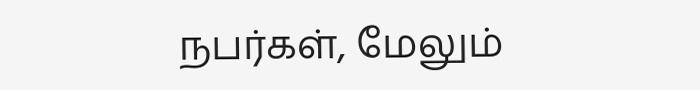நபர்கள், மேலும்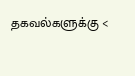தகவல்களுக்கு <